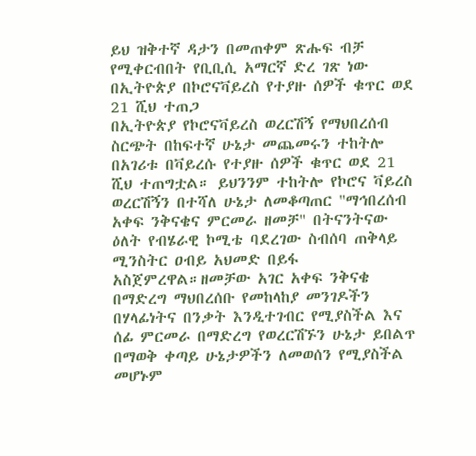ይህ ዝቅተኛ ዳታን በመጠቀም ጽሑፍ ብቻ የሚቀርብበት የቢቢሲ አማርኛ ድረ ገጽ ነው
በኢትዮጵያ በኮሮናቫይረስ የተያዙ ሰዎች ቁጥር ወደ 21 ሺህ ተጠጋ
በኢትዮጵያ የኮሮናቫይረስ ወረርሽኝ የማህበረሰብ ስርጭት በከፍተኛ ሁኔታ መጨመሩን ተከትሎ በአገሪቱ በቫይረሱ የተያዙ ሰዎች ቁጥር ወደ 21 ሺህ ተጠግቷል። ይህንንም ተከትሎ የኮሮና ቫይረስ ወረርሽኝን በተሻለ ሁኔታ ለመቆጣጠር "ማኅበረሰብ አቀፍ ንቅናቄና ምርመራ ዘመቻ" በትናንትናው ዕለት የብሄራዊ ኮሚቴ ባደረገው ስብሰባ ጠቅላይ ሚንስትር ዐብይ አህመድ በይፋ አስጀምረዋል።ዘመቻው አገር አቀፍ ንቅናቄ በማድረግ ማህበረሰቡ የመከላከያ መንገዶችን በሃላፊነትና በንቃት እንዲተገብር የሚያስችል እና ሰፊ ምርመራ በማድረግ የወረርሽኙን ሁኔታ ይበልጥ በማወቅ ቀጣይ ሁኔታዎችን ለመወሰን የሚያስችል መሆኑም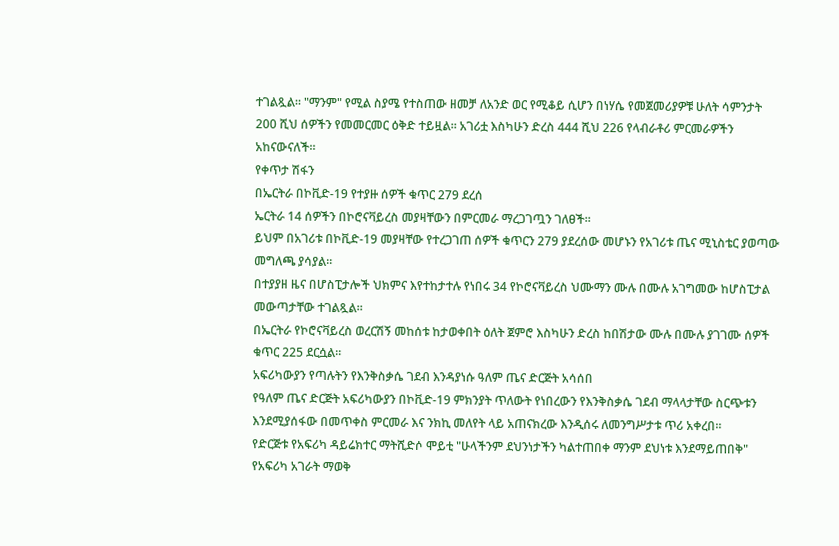ተገልጿል። "ማንም" የሚል ስያሜ የተስጠው ዘመቻ ለአንድ ወር የሚቆይ ሲሆን በነሃሴ የመጀመሪያዎቹ ሁለት ሳምንታት 200 ሺህ ሰዎችን የመመርመር ዕቅድ ተይዟል። አገሪቷ እስካሁን ድረስ 444 ሺህ 226 የላብራቶሪ ምርመራዎችን አከናውናለች።
የቀጥታ ሽፋን
በኤርትራ በኮቪድ-19 የተያዙ ሰዎች ቁጥር 279 ደረሰ
ኤርትራ 14 ሰዎችን በኮሮናቫይረስ መያዛቸውን በምርመራ ማረጋገጧን ገለፀች።
ይህም በአገሪቱ በኮቪድ-19 መያዛቸው የተረጋገጠ ሰዎች ቁጥርን 279 ያደረሰው መሆኑን የአገሪቱ ጤና ሚኒስቴር ያወጣው መግለጫ ያሳያል።
በተያያዘ ዜና በሆስፒታሎች ህክምና እየተከታተሉ የነበሩ 34 የኮሮናቫይረስ ህሙማን ሙሉ በሙሉ አገግመው ከሆስፒታል መውጣታቸው ተገልጿል።
በኤርትራ የኮሮናቫይረስ ወረርሽኝ መከሰቱ ከታወቀበት ዕለት ጀምሮ እስካሁን ድረስ ከበሽታው ሙሉ በሙሉ ያገገሙ ሰዎች ቁጥር 225 ደርሷል።
አፍሪካውያን የጣሉትን የእንቅስቃሴ ገደብ እንዳያነሱ ዓለም ጤና ድርጅት አሳሰበ
የዓለም ጤና ድርጅት አፍሪካውያን በኮቪድ-19 ምክንያት ጥለውት የነበረውን የእንቅስቃሴ ገደብ ማላላታቸው ስርጭቱን እንደሚያሰፋው በመጥቀስ ምርመራ እና ንክኪ መለየት ላይ አጠናክረው እንዲሰሩ ለመንግሥታቱ ጥሪ አቀረበ።
የድርጅቱ የአፍሪካ ዳይሬክተር ማትሺድሶ ሞይቲ "ሁላችንም ደህንነታችን ካልተጠበቀ ማንም ደህነቱ እንደማይጠበቅ" የአፍሪካ አገራት ማወቅ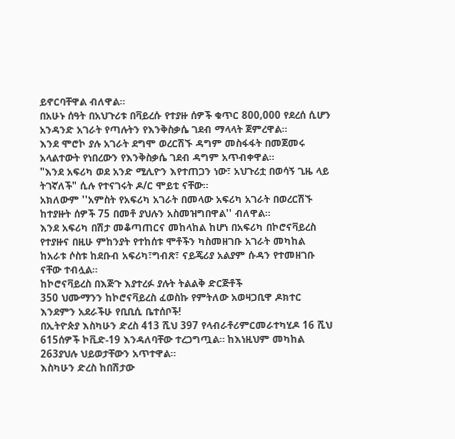ይኖርባቸዋል ብለዋል።
በአሁኑ ሰዓት በአህጉሪቱ በቫይረሱ የተያዙ ሰዎች ቁጥር 800,000 የደረሰ ሲሆን አንዳንድ አገራት የጣሉትን የእንቅስቃሴ ገደብ ማላላት ጀምረዋል።
እንደ ሞሮኮ ያሉ አገራት ደግሞ ወረርሽኙ ዳግም መስፋፋት በመጀመሩ አላልተውት የነበረውን የእንቅስቃሴ ገደብ ዳግም አጥብቀዋል።
"እንደ አፍሪካ ወደ አንድ ሚሊዮን እየተጠጋን ነው፣ አህጉሪቷ በወሳኝ ጊዜ ላይ ትገኛለች" ሲሉ የተናገሩት ዶ/ር ሞይቲ ናቸው።
አክለውም ''አምስት የአፍሪካ አገራት በመላው አፍሪካ አገራት በወረርሽኙ ከተያዙት ሰዎች 75 በመቶ ያህሉን አስመዝግበዋል'' ብለዋል።
እንደ አፍሪካ በሽታ መቆጣጠርና መከላከል ከሆነ በአፍሪካ በኮሮናቫይረስ የተያዙና በዚሁ ምከንያት የተከሰቱ ሞቶችን ካስመዘገቡ አገራት መካከል ከአራቱ ሶስቱ ከደቡብ አፍሪካ፣ግብጽ፣ ናይጄሪያ አልያም ሱዳን የተመዘገቡ ናቸው ተብሏል።
ከኮሮናቫይረስ በእጅጉ እያተረፉ ያሉት ትልልቅ ድርጅቶች
350 ህሙማንን ከኮሮናቫይረስ ፈወስኩ የምትለው አወዛጋቢዋ ዶክተር
እንደምን አደራችሁ የቢቢሲ ቤተሰቦች!
በኢትዮጵያ እስካሁን ድረስ 413 ሺህ 397 የላብራቶሪምርመራተካሂዶ 16 ሺህ 615ሰዎች ኮቪድ-19 እንዳለባቸው ተረጋግጧል። ከእነዚህም መካከል 263ያህሉ ህይወታቸውን አጥተዋል።
እስካሁን ድረስ ከበሽታው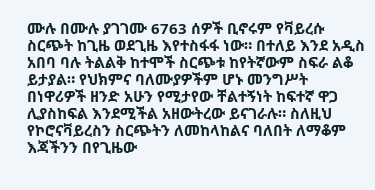ሙሉ በሙሉ ያገገሙ 6763 ሰዎች ቢኖሩም የቫይረሱ ስርጭት ከጊዜ ወደጊዜ እየተስፋፋ ነው። በተለይ እንደ አዲስ አበባ ባሉ ትልልቅ ከተሞች ስርጭቱ ከየትኛውም ስፍራ ልቆ ይታያል። የህክምና ባለሙያዎችም ሆኑ መንግሥት በነዋሪዎች ዘንድ አሁን የሚታየው ቸልተኝነት ከፍተኛ ዋጋ ሊያስከፍል እንደሚችል አዘውትረው ይናገራሉ። ስለዚህ የኮሮናቫይረስን ስርጭትን ለመከላከልና ባለበት ለማቆም እጃችንን በየጊዜው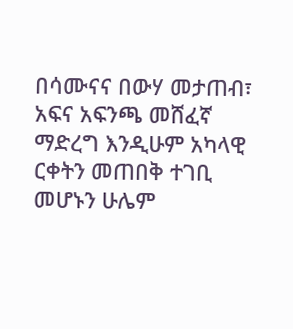በሳሙናና በውሃ መታጠብ፣ አፍና አፍንጫ መሸፈኛ ማድረግ እንዲሁም አካላዊ ርቀትን መጠበቅ ተገቢ መሆኑን ሁሌም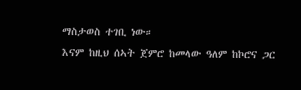ማስታወስ ተገቢ ነው።
እናም ከዚህ ሰኣት ጀምሮ ከመላው ዓለም ከኮሮና ጋር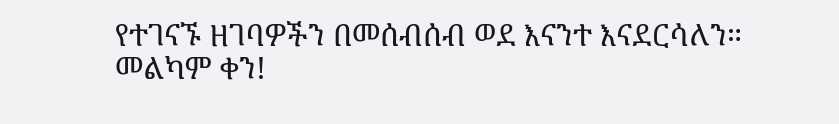የተገናኙ ዘገባዎችን በመሰብሰብ ወደ እናንተ እናደርሳለን።
መልካም ቀን!